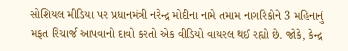સોશિયલ મીડિયા પર પ્રધાનમંત્રી નરેન્દ્ર મોદીના નામે તમામ નાગરિકોને 3 મહિનાનું મફત રિચાર્જ આપવાનો દાવો કરતો એક વીડિયો વાયરલ થઈ રહ્યો છે. જોકે, કેન્દ્ર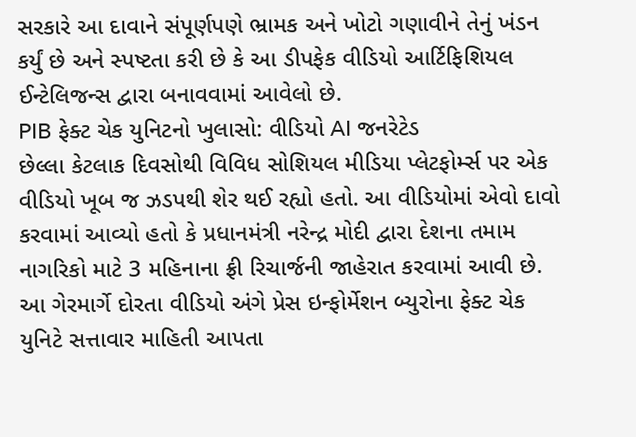સરકારે આ દાવાને સંપૂર્ણપણે ભ્રામક અને ખોટો ગણાવીને તેનું ખંડન કર્યું છે અને સ્પષ્ટતા કરી છે કે આ ડીપફેક વીડિયો આર્ટિફિશિયલ ઈન્ટેલિજન્સ દ્વારા બનાવવામાં આવેલો છે.
PIB ફેક્ટ ચેક યુનિટનો ખુલાસો: વીડિયો AI જનરેટેડ
છેલ્લા કેટલાક દિવસોથી વિવિધ સોશિયલ મીડિયા પ્લેટફોર્મ્સ પર એક વીડિયો ખૂબ જ ઝડપથી શેર થઈ રહ્યો હતો. આ વીડિયોમાં એવો દાવો કરવામાં આવ્યો હતો કે પ્રધાનમંત્રી નરેન્દ્ર મોદી દ્વારા દેશના તમામ નાગરિકો માટે 3 મહિનાના ફ્રી રિચાર્જની જાહેરાત કરવામાં આવી છે. આ ગેરમાર્ગે દોરતા વીડિયો અંગે પ્રેસ ઇન્ફોર્મેશન બ્યુરોના ફેક્ટ ચેક યુનિટે સત્તાવાર માહિતી આપતા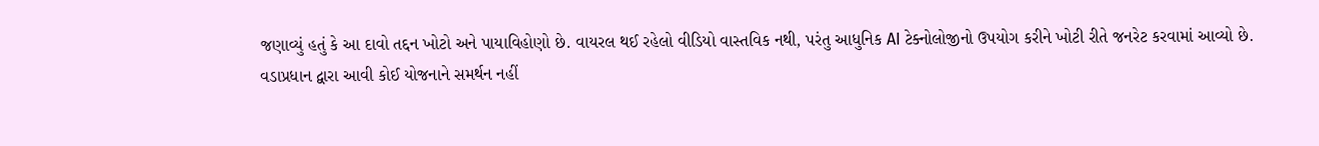જણાવ્યું હતું કે આ દાવો તદ્દન ખોટો અને પાયાવિહોણો છે. વાયરલ થઈ રહેલો વીડિયો વાસ્તવિક નથી, પરંતુ આધુનિક AI ટેક્નોલોજીનો ઉપયોગ કરીને ખોટી રીતે જનરેટ કરવામાં આવ્યો છે.
વડાપ્રધાન દ્વારા આવી કોઈ યોજનાને સમર્થન નહીં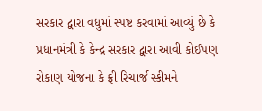સરકાર દ્વારા વધુમાં સ્પષ્ટ કરવામાં આવ્યું છે કે પ્રધાનમંત્રી કે કેન્દ્ર સરકાર દ્વારા આવી કોઈપણ રોકાણ યોજના કે ફ્રી રિચાર્જ સ્કીમને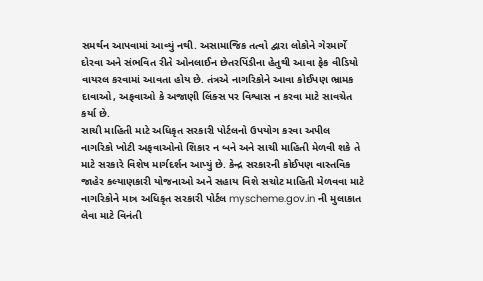સમર્થન આપવામાં આવ્યું નથી. અસામાજિક તત્વો દ્વારા લોકોને ગેરમાર્ગે દોરવા અને સંભવિત રીતે ઓનલાઈન છેતરપિંડીના હેતુથી આવા ફેક વીડિયો વાયરલ કરવામાં આવતા હોય છે. તંત્રએ નાગરિકોને આવા કોઈપણ ભ્રામક દાવાઓ, અફવાઓ કે અજાણી લિંક્સ પર વિશ્વાસ ન કરવા માટે સાવચેત કર્યા છે.
સાચી માહિતી માટે અધિકૃત સરકારી પોર્ટલનો ઉપયોગ કરવા અપીલ
નાગરિકો ખોટી અફવાઓનો શિકાર ન બને અને સાચી માહિતી મેળવી શકે તે માટે સરકારે વિશેષ માર્ગદર્શન આપ્યું છે. કેન્દ્ર સરકારની કોઈપણ વાસ્તવિક જાહેર કલ્યાણકારી યોજનાઓ અને સહાય વિશે સચોટ માહિતી મેળવવા માટે નાગરિકોને માત્ર અધિકૃત સરકારી પોર્ટલ myscheme.gov.in ની મુલાકાત લેવા માટે વિનંતી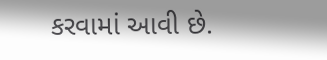કરવામાં આવી છે.